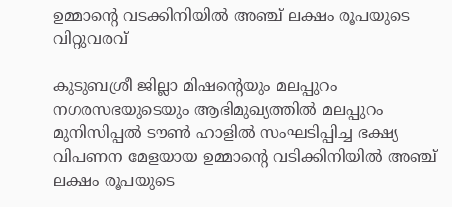ഉമ്മാന്റെ വടക്കിനിയില്‍ അഞ്ച് ലക്ഷം രൂപയുടെ വിറ്റുവരവ്

കുടുബശ്രീ ജില്ലാ മിഷന്റെയും മലപ്പുറം നഗരസഭയുടെയും ആഭിമുഖ്യത്തില്‍ മലപ്പുറം മുനിസിപ്പല്‍ ടൗണ്‍ ഹാളില്‍ സംഘടിപ്പിച്ച ഭക്ഷ്യ വിപണന മേളയായ ഉമ്മാന്റെ വടിക്കിനിയില്‍ അഞ്ച് ലക്ഷം രൂപയുടെ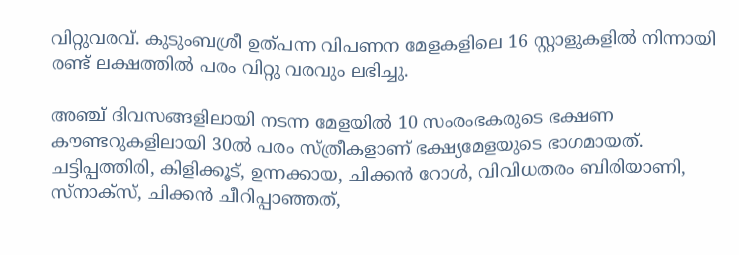വിറ്റുവരവ്. കുടുംബശ്രീ ഉത്പന്ന വിപണന മേളകളിലെ 16 സ്റ്റാളുകളില്‍ നിന്നായി രണ്ട് ലക്ഷത്തില്‍ പരം വിറ്റു വരവും ലഭിച്ചു.

അഞ്ച് ദിവസങ്ങളിലായി നടന്ന മേളയില്‍ 10 സംരംഭകരുടെ ഭക്ഷണ കൗണ്ടറുകളിലായി 30ല്‍ പരം സ്ത്രീകളാണ് ഭക്ഷ്യമേളയുടെ ഭാഗമായത്. ചട്ടിപ്പത്തിരി, കിളിക്കൂട്, ഉന്നക്കായ, ചിക്കന്‍ റോള്‍, വിവിധതരം ബിരിയാണി, സ്‌നാക്‌സ്, ചിക്കന്‍ ചീറിപ്പാഞ്ഞത്,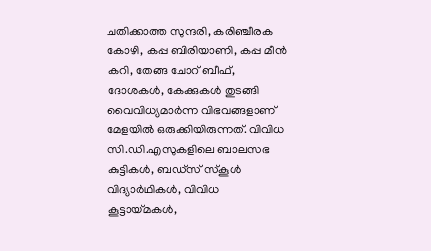ചതിക്കാത്ത സുന്ദരി, കരിഞ്ചീരക കോഴി, കപ്പ ബിരിയാണി, കപ്പ മീന്‍ കറി, തേങ്ങ ചോറ് ബീഫ്, ദോശകള്‍, കേക്കുകള്‍ തുടങ്ങി വൈവിധ്യമാര്‍ന്ന വിഭവങ്ങളാണ് മേളയില്‍ ഒരുക്കിയിരുന്നത്. വിവിധ സി.ഡി.എസുകളിലെ ബാലസഭ കുട്ടികള്‍, ബഡ്സ് സ്‌കൂള്‍ വിദ്യാര്‍ഥികള്‍, വിവിധ കൂട്ടായ്മകള്‍,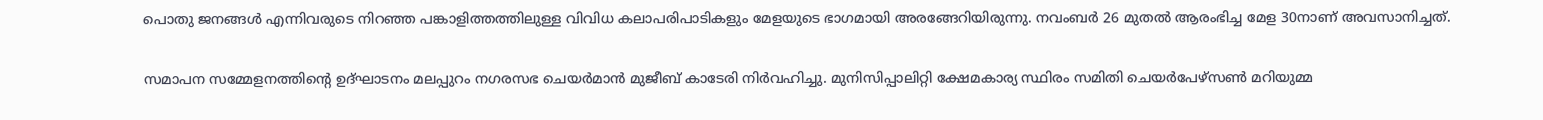പൊതു ജനങ്ങള്‍ എന്നിവരുടെ നിറഞ്ഞ പങ്കാളിത്തത്തിലുള്ള വിവിധ കലാപരിപാടികളും മേളയുടെ ഭാഗമായി അരങ്ങേറിയിരുന്നു. നവംബര്‍ 26 മുതല്‍ ആരംഭിച്ച മേള 30നാണ് അവസാനിച്ചത്.

സമാപന സമ്മേളനത്തിന്റെ ഉദ്ഘാടനം മലപ്പുറം നഗരസഭ ചെയര്‍മാന്‍ മുജീബ് കാടേരി നിര്‍വഹിച്ചു. മുനിസിപ്പാലിറ്റി ക്ഷേമകാര്യ സ്ഥിരം സമിതി ചെയര്‍പേഴ്സണ്‍ മറിയുമ്മ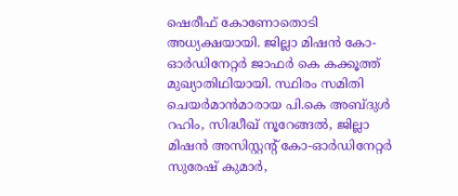ഷെരീഫ് കോണോതൊടി അധ്യക്ഷയായി. ജില്ലാ മിഷന്‍ കോ-ഓര്‍ഡിനേറ്റര്‍ ജാഫര്‍ കെ കക്കൂത്ത് മുഖ്യാതിഥിയായി. സ്ഥിരം സമിതി ചെയര്‍മാന്‍മാരായ പി.കെ അബ്ദുള്‍ റഹിം, സിദ്ധീഖ് നൂറേങ്ങല്‍, ജില്ലാ മിഷന്‍ അസിസ്റ്റന്റ് കോ-ഓര്‍ഡിനേറ്റര്‍ സുരേഷ് കുമാര്‍,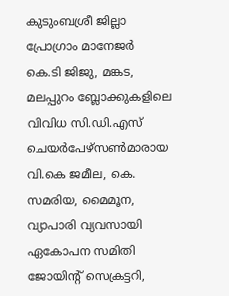കുടുംബശ്രീ ജില്ലാ പ്രോഗ്രാം മാനേജര്‍ കെ.ടി ജിജു, മങ്കട, മലപ്പുറം ബ്ലോക്കുകളിലെ വിവിധ സി.ഡി.എസ് ചെയര്‍പേഴ്സണ്‍മാരായ വി.കെ ജമീല, കെ. സമരിയ, മൈമൂന, വ്യാപാരി വ്യവസായി ഏകോപന സമിതി ജോയിന്റ് സെക്രട്ടറി,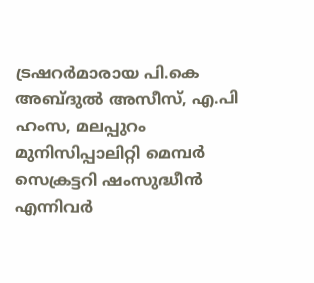ട്രഷറര്‍മാരായ പി.കെ അബ്ദുല്‍ അസീസ്, എ.പി ഹംസ, മലപ്പുറം മുനിസിപ്പാലിറ്റി മെമ്പര്‍ സെക്രട്ടറി ഷംസുദ്ധീന്‍ എന്നിവര്‍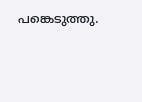പങ്കെടുത്തു.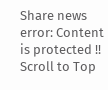Share news
error: Content is protected !!
Scroll to Top